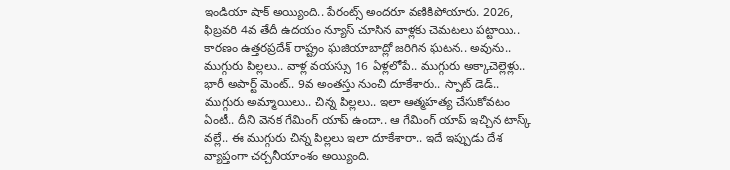ఇండియా షాక్ అయ్యింది.. పేరంట్స్ అందరూ వణికిపోయారు. 2026, ఫిబ్రవరి 4వ తేదీ ఉదయం న్యూస్ చూసిన వాళ్లకు చెమటలు పట్టాయి.. కారణం ఉత్తరప్రదేశ్ రాష్ట్రం ఘజియాబాద్లో జరిగిన ఘటన.. అవును.. ముగ్గురు పిల్లలు.. వాళ్ల వయస్సు 16 ఏళ్లలోపే.. ముగ్గురు అక్కాచెల్లెళ్లు.. భారీ అపార్ట్ మెంట్.. 9వ అంతస్తు నుంచి దూకేశారు.. స్పాట్ డెడ్.. ముగ్గురు అమ్మాయిలు.. చిన్న పిల్లలు.. ఇలా ఆత్మహత్య చేసుకోవటం ఏంటీ.. దీని వెనక గేమింగ్ యాప్ ఉందా.. ఆ గేమింగ్ యాప్ ఇచ్చిన టాస్క్ వల్లే.. ఈ ముగ్గురు చిన్న పిల్లలు ఇలా దూకేశారా.. ఇదే ఇప్పుడు దేశ వ్యాప్తంగా చర్చనీయాంశం అయ్యింది.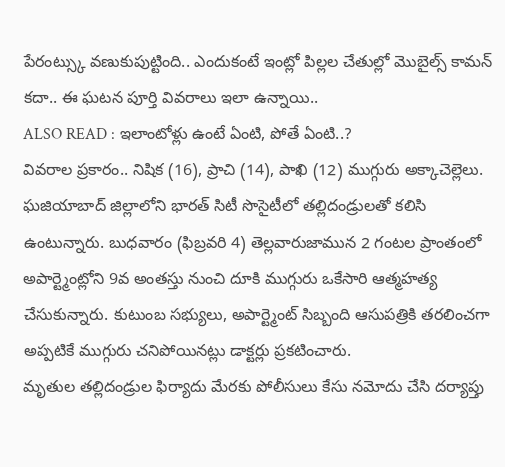పేరంట్స్కు వణుకుపుట్టింది.. ఎందుకంటే ఇంట్లో పిల్లల చేతుల్లో మొబైల్స్ కామన్ కదా.. ఈ ఘటన పూర్తి వివరాలు ఇలా ఉన్నాయి..
ALSO READ : ఇలాంటోళ్లు ఉంటే ఏంటి, పోతే ఏంటి..?
వివరాల ప్రకారం.. నిషిక (16), ప్రాచి (14), పాఖి (12) ముగ్గురు అక్కాచెల్లెలు. ఘజియాబాద్ జిల్లాలోని భారత్ సిటీ సొసైటీలో తల్లిదండ్రులతో కలిసి ఉంటున్నారు. బుధవారం (ఫిబ్రవరి 4) తెల్లవారుజామున 2 గంటల ప్రాంతంలో అపార్ట్మెంట్లోని 9వ అంతస్తు నుంచి దూకి ముగ్గురు ఒకేసారి ఆత్మహత్య చేసుకున్నారు. కుటుంబ సభ్యులు, అపార్ట్మెంట్ సిబ్బంది ఆసుపత్రికి తరలించగా అప్పటికే ముగ్గురు చనిపోయినట్లు డాక్టర్లు ప్రకటించారు.
మృతుల తల్లిదండ్రుల ఫిర్యాదు మేరకు పోలీసులు కేసు నమోదు చేసి దర్యాప్తు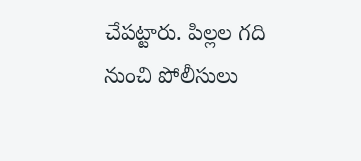చేపట్టారు. పిల్లల గది నుంచి పోలీసులు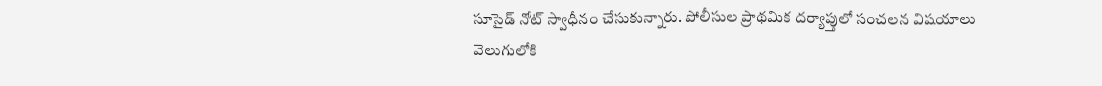సూసైడ్ నోట్ స్వాధీనం చేసుకున్నారు. పోలీసుల ప్రాథమిక దర్యాప్తులో సంచలన విషయాలు వెలుగులోకి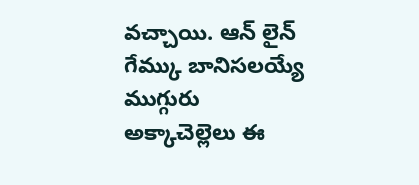వచ్చాయి. ఆన్ లైన్ గేమ్కు బానిసలయ్యే ముగ్గురు అక్కాచెల్లెలు ఈ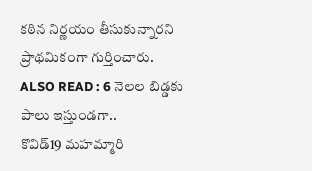కఠిన నిర్ణయం తీసుకున్నారని ప్రాథమికంగా గుర్తించారు.
ALSO READ : 6 నెలల బిడ్డకు పాలు ఇస్తుండగా..
కొవిడ్19 మహమ్మారి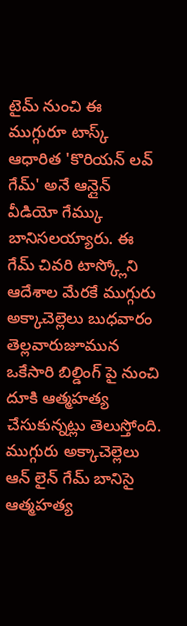టైమ్ నుంచి ఈ ముగ్గురూ టాస్క్ ఆధారిత 'కొరియన్ లవ్ గేమ్' అనే ఆన్లైన్ వీడియో గేమ్కు బానిసలయ్యారు. ఈ గేమ్ చివరి టాస్క్లోని ఆదేశాల మేరకే ముగ్గురు అక్కాచెల్లెలు బుధవారం తెల్లవారుజూమున ఒకేసారి బిల్డింగ్ పై నుంచి దూకి ఆత్మహత్య చేసుకున్నట్లు తెలుస్తోంది. ముగ్గురు అక్కాచెల్లెలు ఆన్ లైన్ గేమ్ బానిసై ఆత్మహత్య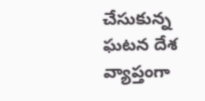చేసుకున్న ఘటన దేశ వ్యాప్తంగా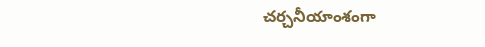చర్చనీయాంశంగా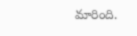మారింది.